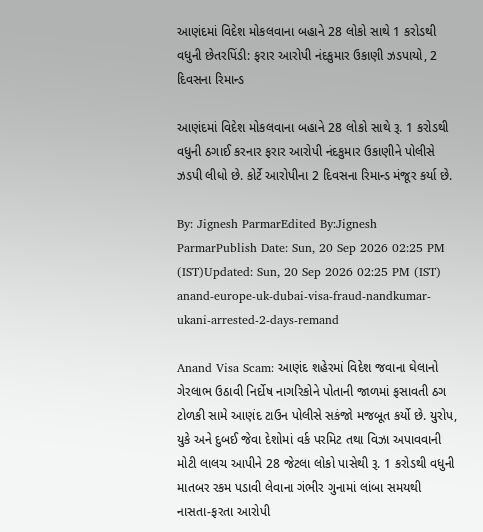આણંદમાં વિદેશ મોકલવાના બહાને 28 લોકો સાથે 1 કરોડથી વધુની છેતરપિંડી: ફરાર આરોપી નંદકુમાર ઉકાણી ઝડપાયો, 2 દિવસના રિમાન્ડ

આણંદમાં વિદેશ મોકલવાના બહાને 28 લોકો સાથે રૂ. 1 કરોડથી વધુની ઠગાઈ કરનાર ફરાર આરોપી નંદકુમાર ઉકાણીને પોલીસે ઝડપી લીધો છે. કોર્ટે આરોપીના 2 દિવસના રિમાન્ડ મંજૂર કર્યા છે.

By: Jignesh ParmarEdited By:Jignesh ParmarPublish Date: Sun, 20 Sep 2026 02:25 PM (IST)Updated: Sun, 20 Sep 2026 02:25 PM (IST)
anand-europe-uk-dubai-visa-fraud-nandkumar-ukani-arrested-2-days-remand

Anand Visa Scam: આણંદ શહેરમાં વિદેશ જવાના ઘેલાનો ગેરલાભ ઉઠાવી નિર્દોષ નાગરિકોને પોતાની જાળમાં ફસાવતી ઠગ ટોળકી સામે આણંદ ટાઉન પોલીસે સકંજો મજબૂત કર્યો છે. યુરોપ, યુકે અને દુબઈ જેવા દેશોમાં વર્ક પરમિટ તથા વિઝા અપાવવાની મોટી લાલચ આપીને 28 જેટલા લોકો પાસેથી રૂ. 1 કરોડથી વધુની માતબર રકમ પડાવી લેવાના ગંભીર ગુનામાં લાંબા સમયથી નાસતા-ફરતા આરોપી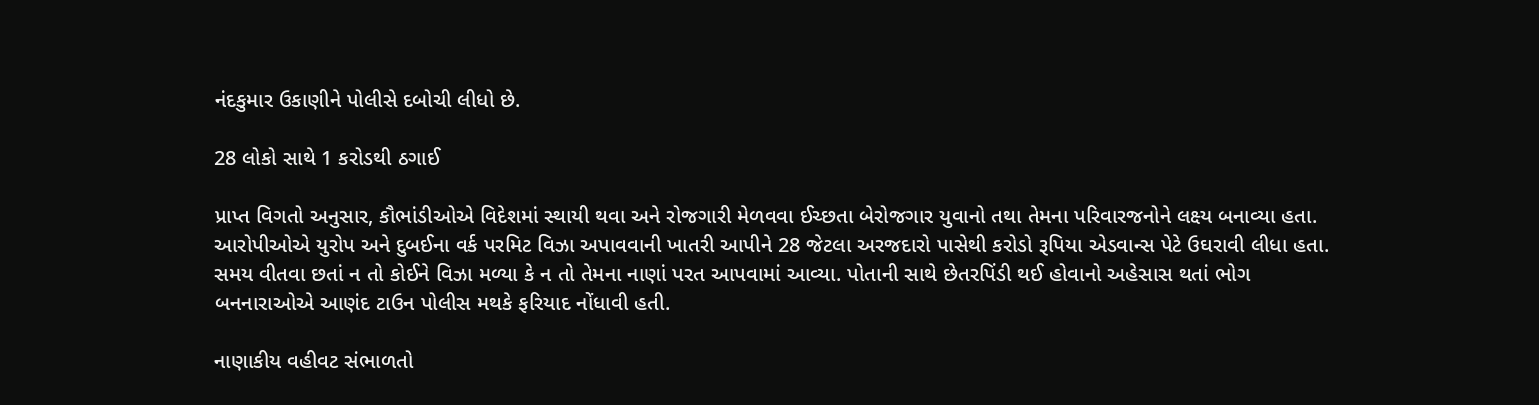નંદકુમાર ઉકાણીને પોલીસે દબોચી લીધો છે.

28 લોકો સાથે 1 કરોડથી ઠગાઈ

પ્રાપ્ત વિગતો અનુસાર, કૌભાંડીઓએ વિદેશમાં સ્થાયી થવા અને રોજગારી મેળવવા ઈચ્છતા બેરોજગાર યુવાનો તથા તેમના પરિવારજનોને લક્ષ્ય બનાવ્યા હતા. આરોપીઓએ યુરોપ અને દુબઈના વર્ક પરમિટ વિઝા અપાવવાની ખાતરી આપીને 28 જેટલા અરજદારો પાસેથી કરોડો રૂપિયા એડવાન્સ પેટે ઉઘરાવી લીધા હતા. સમય વીતવા છતાં ન તો કોઈને વિઝા મળ્યા કે ન તો તેમના નાણાં પરત આપવામાં આવ્યા. પોતાની સાથે છેતરપિંડી થઈ હોવાનો અહેસાસ થતાં ભોગ બનનારાઓએ આણંદ ટાઉન પોલીસ મથકે ફરિયાદ નોંધાવી હતી.

નાણાકીય વહીવટ સંભાળતો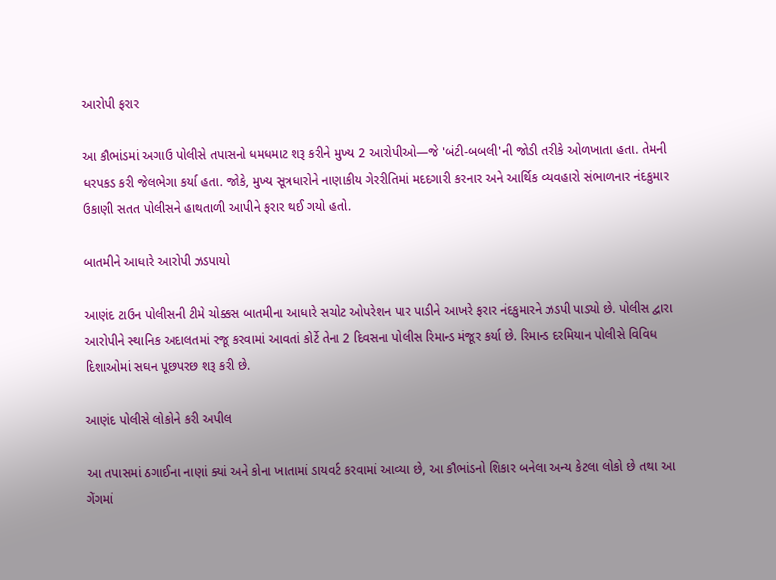આરોપી ફરાર

આ કૌભાંડમાં અગાઉ પોલીસે તપાસનો ધમધમાટ શરૂ કરીને મુખ્ય 2 આરોપીઓ—જે 'બંટી-બબલી'ની જોડી તરીકે ઓળખાતા હતા. તેમની ધરપકડ કરી જેલભેગા કર્યા હતા. જોકે, મુખ્ય સૂત્રધારોને નાણાકીય ગેરરીતિમાં મદદગારી કરનાર અને આર્થિક વ્યવહારો સંભાળનાર નંદકુમાર ઉકાણી સતત પોલીસને હાથતાળી આપીને ફરાર થઈ ગયો હતો.

બાતમીને આધારે આરોપી ઝડપાયો

આણંદ ટાઉન પોલીસની ટીમે ચોક્કસ બાતમીના આધારે સચોટ ઓપરેશન પાર પાડીને આખરે ફરાર નંદકુમારને ઝડપી પાડ્યો છે. પોલીસ દ્વારા આરોપીને સ્થાનિક અદાલતમાં રજૂ કરવામાં આવતાં કોર્ટે તેના 2 દિવસના પોલીસ રિમાન્ડ મંજૂર કર્યા છે. રિમાન્ડ દરમિયાન પોલીસે વિવિધ દિશાઓમાં સઘન પૂછપરછ શરૂ કરી છે.

આણંદ પોલીસે લોકોને કરી અપીલ

આ તપાસમાં ઠગાઈના નાણાં ક્યાં અને કોના ખાતામાં ડાયવર્ટ કરવામાં આવ્યા છે, આ કૌભાંડનો શિકાર બનેલા અન્ય કેટલા લોકો છે તથા આ ગેંગમાં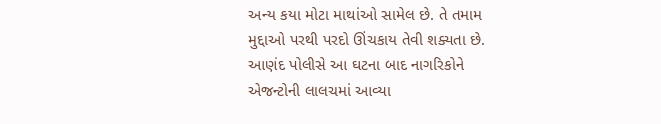અન્ય કયા મોટા માથાંઓ સામેલ છે. તે તમામ મુદ્દાઓ પરથી પરદો ઊંચકાય તેવી શક્યતા છે. આણંદ પોલીસે આ ઘટના બાદ નાગરિકોને એજન્ટોની લાલચમાં આવ્યા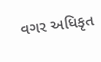વગર અધિકૃત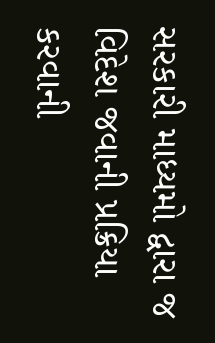સરકારી માધ્યમો દ્વારા જ વિદેશ જવાની પ્રક્રિયા કરવાની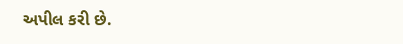અપીલ કરી છે.